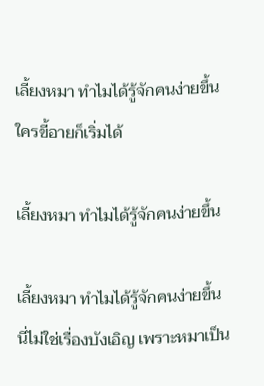เลี้ยงหมา ทำไมได้รู้จักคนง่ายขึ้น ใครขี้อายก็เริ่มได้

เลี้ยงหมา ทำไมได้รู้จักคนง่ายขึ้น

เลี้ยงหมา ทำไมได้รู้จักคนง่ายขึ้น นี่ไม่ใช่เรื่องบังเอิญ เพราะหมาเป็น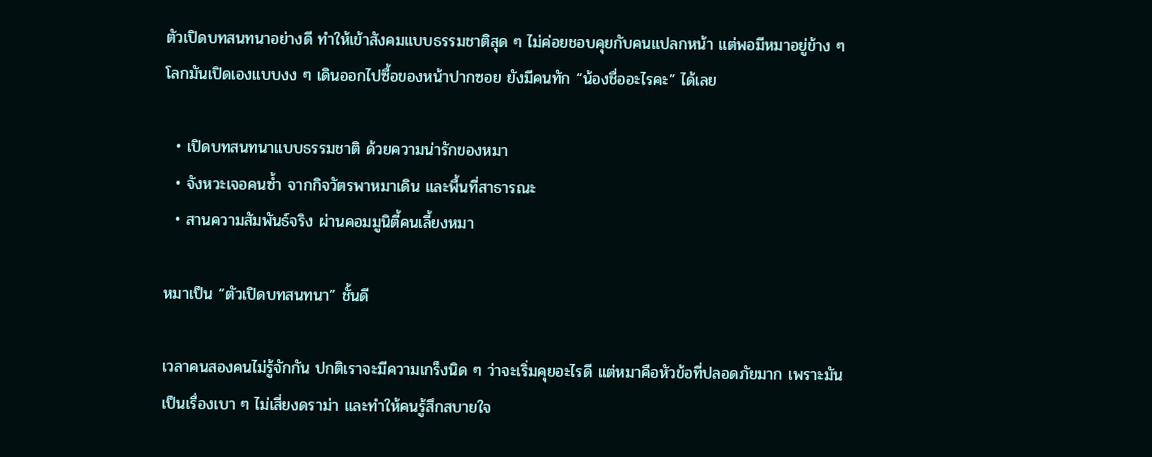ตัวเปิดบทสนทนาอย่างดี ทำให้เข้าสังคมแบบธรรมชาติสุด ๆ ไม่ค่อยชอบคุยกับคนแปลกหน้า แต่พอมีหมาอยู่ข้าง ๆ โลกมันเปิดเองแบบงง ๆ เดินออกไปซื้อของหน้าปากซอย ยังมีคนทัก “น้องชื่ออะไรคะ” ได้เลย

  • เปิดบทสนทนาแบบธรรมชาติ ด้วยความน่ารักของหมา
  • จังหวะเจอคนซ้ำ จากกิจวัตรพาหมาเดิน และพื้นที่สาธารณะ
  • สานความสัมพันธ์จริง ผ่านคอมมูนิตี้คนเลี้ยงหมา

หมาเป็น “ตัวเปิดบทสนทนา” ชั้นดี

เวลาคนสองคนไม่รู้จักกัน ปกติเราจะมีความเกร็งนิด ๆ ว่าจะเริ่มคุยอะไรดี แต่หมาคือหัวข้อที่ปลอดภัยมาก เพราะมันเป็นเรื่องเบา ๆ ไม่เสี่ยงดราม่า และทำให้คนรู้สึกสบายใจ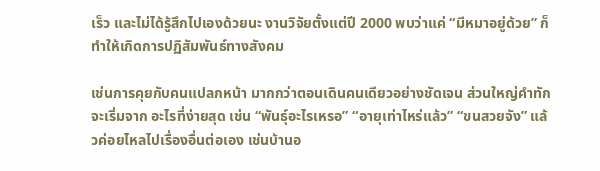เร็ว และไม่ได้รู้สึกไปเองด้วยนะ งานวิจัยตั้งแต่ปี 2000 พบว่าแค่ “มีหมาอยู่ด้วย” ก็ทำให้เกิดการปฏิสัมพันธ์ทางสังคม

เช่นการคุยกับคนแปลกหน้า มากกว่าตอนเดินคนเดียวอย่างชัดเจน ส่วนใหญ่คำทักจะเริ่มจาก อะไรที่ง่ายสุด เช่น “พันธุ์อะไรเหรอ” “อายุเท่าไหร่แล้ว” “ขนสวยจัง” แล้วค่อยไหลไปเรื่องอื่นต่อเอง เช่นบ้านอ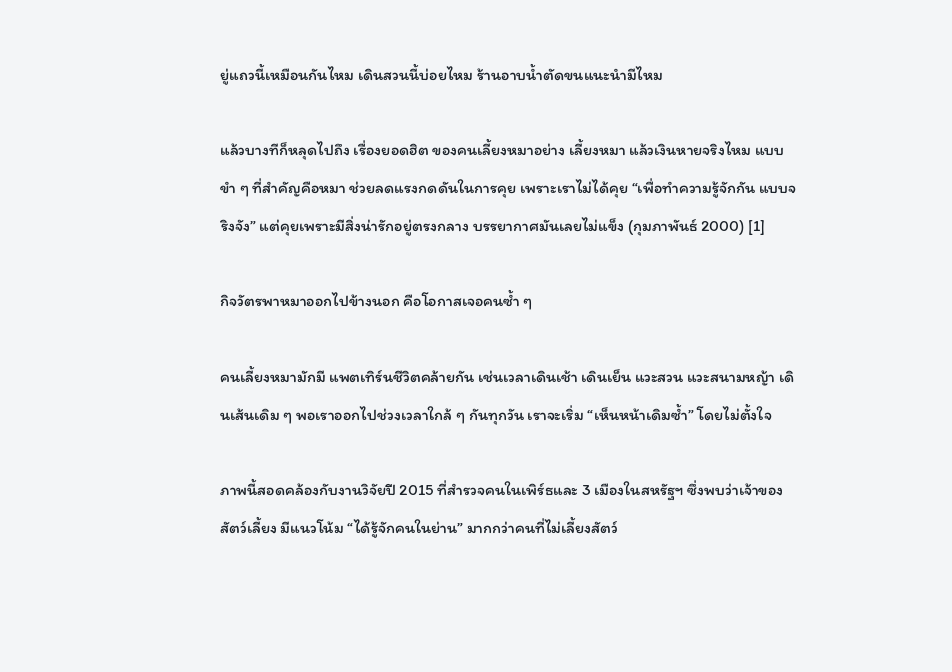ยู่แถวนี้เหมือนกันไหม เดินสวนนี้บ่อยไหม ร้านอาบน้ำตัดขนแนะนำมีไหม

แล้วบางทีก็หลุดไปถึง เรื่องยอดฮิต ของคนเลี้ยงหมาอย่าง เลี้ยงหมา แล้วเงินหายจริงไหม แบบขำ ๆ ที่สำคัญคือหมา ช่วยลดแรงกดดันในการคุย เพราะเราไม่ได้คุย “เพื่อทำความรู้จักกัน แบบจริงจัง” แต่คุยเพราะมีสิ่งน่ารักอยู่ตรงกลาง บรรยากาศมันเลยไม่แข็ง (กุมภาพันธ์ 2000) [1]

กิจวัตรพาหมาออกไปข้างนอก คือโอกาสเจอคนซ้ำ ๆ

คนเลี้ยงหมามักมี แพตเทิร์นชีวิตคล้ายกัน เช่นเวลาเดินเช้า เดินเย็น แวะสวน แวะสนามหญ้า เดินเส้นเดิม ๆ พอเราออกไปช่วงเวลาใกล้ ๆ กันทุกวัน เราจะเริ่ม “เห็นหน้าเดิมซ้ำ” โดยไม่ตั้งใจ

ภาพนี้สอดคล้องกับงานวิจัยปี 2015 ที่สำรวจคนในเพิร์ธและ 3 เมืองในสหรัฐฯ ซึ่งพบว่าเจ้าของสัตว์เลี้ยง มีแนวโน้ม “ได้รู้จักคนในย่าน” มากกว่าคนที่ไม่เลี้ยงสัตว์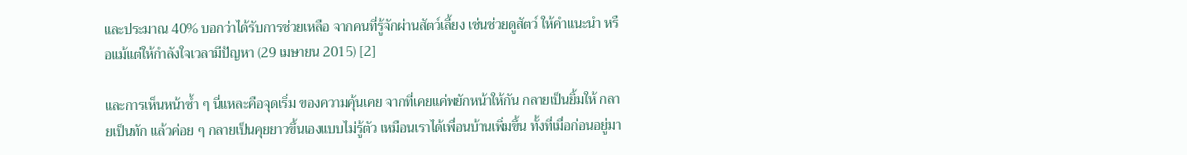และประมาณ 40% บอกว่าได้รับการช่วยเหลือ จากคนที่รู้จักผ่านสัตว์เลี้ยง เช่นช่วยดูสัตว์ ให้คำแนะนำ หรือแม้แต่ให้กำลังใจเวลามีปัญหา (29 เมษายน 2015) [2]

และการเห็นหน้าซ้ำ ๆ นี่แหละคือจุดเริ่ม ของความคุ้นเคย จากที่เคยแค่พยักหน้าให้กัน กลายเป็นยิ้มให้ กลายเป็นทัก แล้วค่อย ๆ กลายเป็นคุยยาวขึ้นเองแบบไม่รู้ตัว เหมือนเราได้เพื่อนบ้านเพิ่มขึ้น ทั้งที่เมื่อก่อนอยู่มา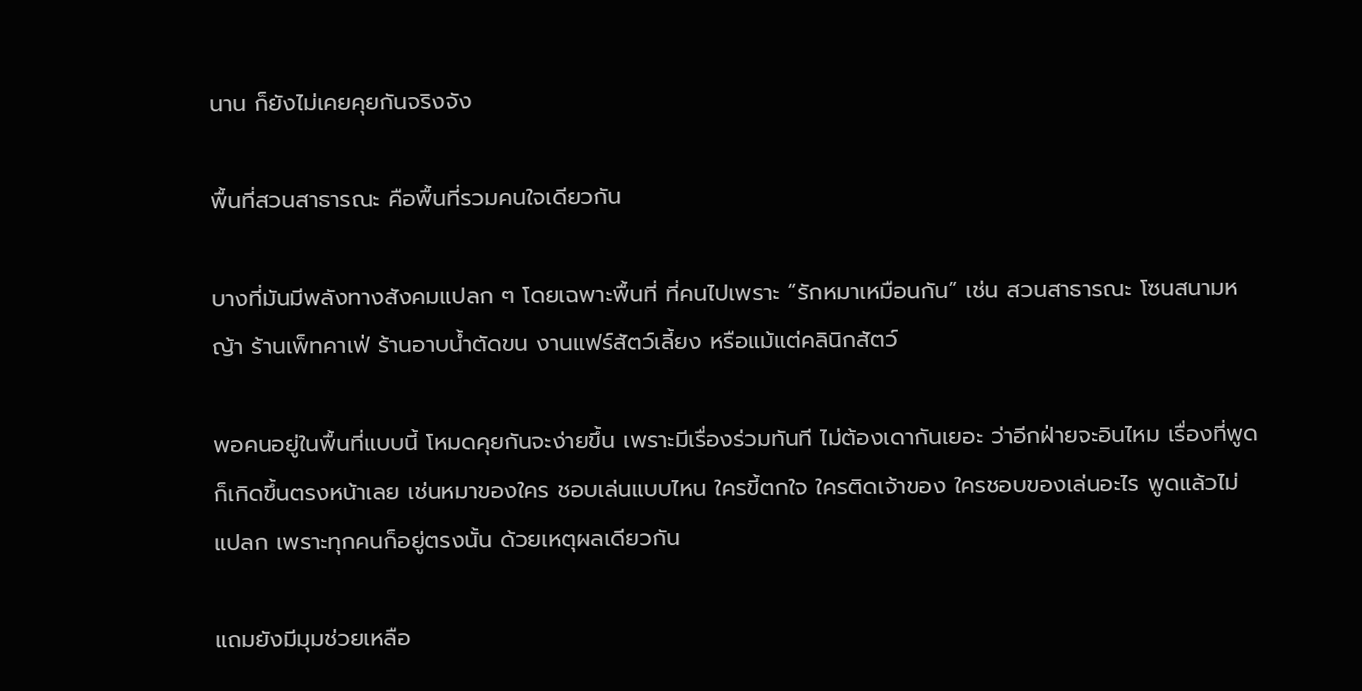นาน ก็ยังไม่เคยคุยกันจริงจัง

พื้นที่สวนสาธารณะ คือพื้นที่รวมคนใจเดียวกัน

บางที่มันมีพลังทางสังคมแปลก ๆ โดยเฉพาะพื้นที่ ที่คนไปเพราะ “รักหมาเหมือนกัน” เช่น สวนสาธารณะ โซนสนามหญ้า ร้านเพ็ทคาเฟ่ ร้านอาบน้ำตัดขน งานแฟร์สัตว์เลี้ยง หรือแม้แต่คลินิกสัตว์

พอคนอยู่ในพื้นที่แบบนี้ โหมดคุยกันจะง่ายขึ้น เพราะมีเรื่องร่วมทันที ไม่ต้องเดากันเยอะ ว่าอีกฝ่ายจะอินไหม เรื่องที่พูดก็เกิดขึ้นตรงหน้าเลย เช่นหมาของใคร ชอบเล่นแบบไหน ใครขี้ตกใจ ใครติดเจ้าของ ใครชอบของเล่นอะไร พูดแล้วไม่แปลก เพราะทุกคนก็อยู่ตรงนั้น ด้วยเหตุผลเดียวกัน

แถมยังมีมุมช่วยเหลือ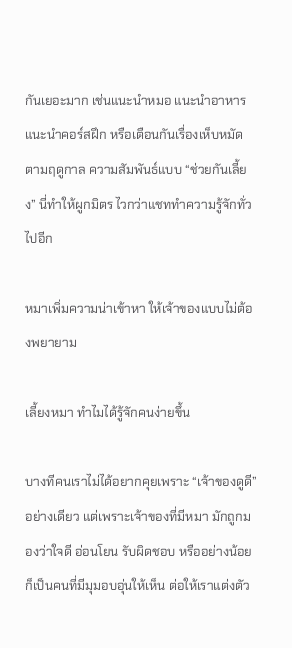กันเยอะมาก เช่นแนะนำหมอ แนะนำอาหาร แนะนำคอร์สฝึก หรือเตือนกันเรื่องเห็บหมัดตามฤดูกาล ความสัมพันธ์แบบ “ช่วยกันเลี้ยง” นี่ทำให้ผูกมิตร ไวกว่าแชททำความรู้จักทั่วไปอีก

หมาเพิ่มความน่าเข้าหา ให้เจ้าของแบบไม่ต้องพยายาม

เลี้ยงหมา ทำไมได้รู้จักคนง่ายขึ้น

บางทีคนเราไม่ได้อยากคุยเพราะ “เจ้าของดูดี” อย่างเดียว แต่เพราะเจ้าของที่มีหมา มักถูกมองว่าใจดี อ่อนโยน รับผิดชอบ หรืออย่างน้อย ก็เป็นคนที่มีมุมอบอุ่นให้เห็น ต่อให้เราแต่งตัว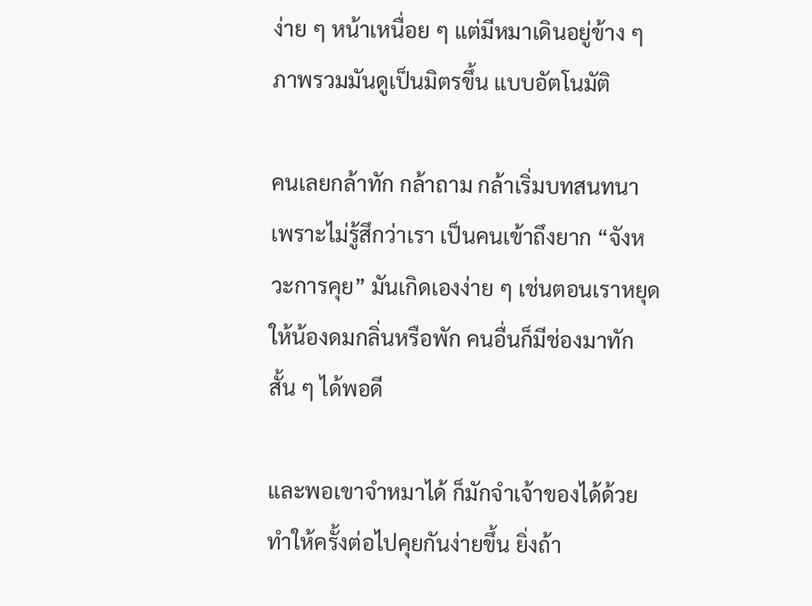ง่าย ๆ หน้าเหนื่อย ๆ แต่มีหมาเดินอยู่ข้าง ๆ ภาพรวมมันดูเป็นมิตรขึ้น แบบอัตโนมัติ

คนเลยกล้าทัก กล้าถาม กล้าเริ่มบทสนทนา เพราะไม่รู้สึกว่าเรา เป็นคนเข้าถึงยาก “จังหวะการคุย” มันเกิดเองง่าย ๆ เช่นตอนเราหยุดให้น้องดมกลิ่นหรือพัก คนอื่นก็มีช่องมาทักสั้น ๆ ได้พอดี

และพอเขาจำหมาได้ ก็มักจำเจ้าของได้ด้วย ทำให้ครั้งต่อไปคุยกันง่ายขึ้น ยิ่งถ้า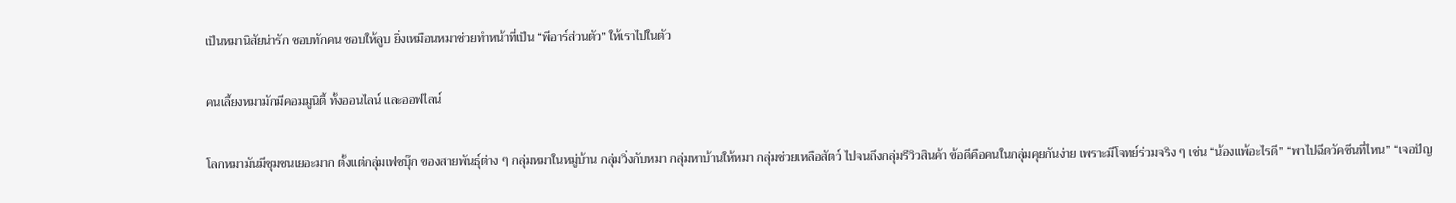เป็นหมานิสัยน่ารัก ชอบทักคน ชอบให้ลูบ ยิ่งเหมือนหมาช่วยทำหน้าที่เป็น “พีอาร์ส่วนตัว” ให้เราไปในตัว

คนเลี้ยงหมามักมีคอมมูนิตี้ ทั้งออนไลน์ และออฟไลน์

โลกหมามันมีชุมชนเยอะมาก ตั้งแต่กลุ่มเฟซบุ๊ก ของสายพันธุ์ต่าง ๆ กลุ่มหมาในหมู่บ้าน กลุ่มวิ่งกับหมา กลุ่มหาบ้านให้หมา กลุ่มช่วยเหลือสัตว์ ไปจนถึงกลุ่มรีวิวสินค้า ข้อดีคือคนในกลุ่มคุยกันง่าย เพราะมีโจทย์ร่วมจริง ๆ เช่น “น้องแพ้อะไรดี” “พาไปฉีดวัคซีนที่ไหน” “เจอปัญ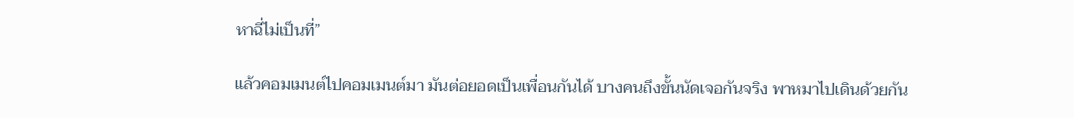หาฉี่ไม่เป็นที่”

แล้วคอมเมนต์ไปคอมเมนต์มา มันต่อยอดเป็นเพื่อนกันได้ บางคนถึงขั้นนัดเจอกันจริง พาหมาไปเดินด้วยกัน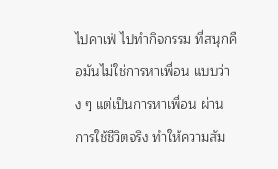ไปคาเฟ่ ไปทำกิจกรรม ที่สนุกคือมันไม่ใช่การหาเพื่อน แบบว่าง ๆ แต่เป็นการหาเพื่อน ผ่านการใช้ชีวิตจริง ทำให้ความสัม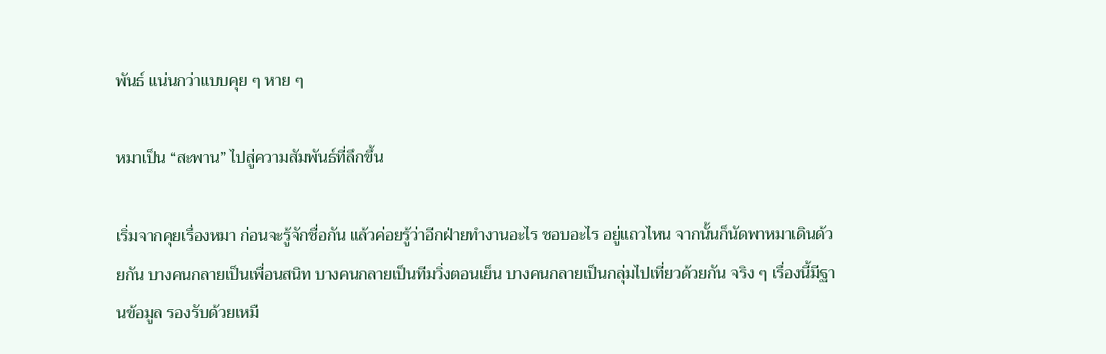พันธ์ แน่นกว่าแบบคุย ๆ หาย ๆ

หมาเป็น “สะพาน” ไปสู่ความสัมพันธ์ที่ลึกขึ้น

เริ่มจากคุยเรื่องหมา ก่อนจะรู้จักชื่อกัน แล้วค่อยรู้ว่าอีกฝ่ายทำงานอะไร ชอบอะไร อยู่แถวไหน จากนั้นก็นัดพาหมาเดินด้วยกัน บางคนกลายเป็นเพื่อนสนิท บางคนกลายเป็นทีมวิ่งตอนเย็น บางคนกลายเป็นกลุ่มไปเที่ยวด้วยกัน จริง ๆ เรื่องนี้มีฐานข้อมูล รองรับด้วยเหมื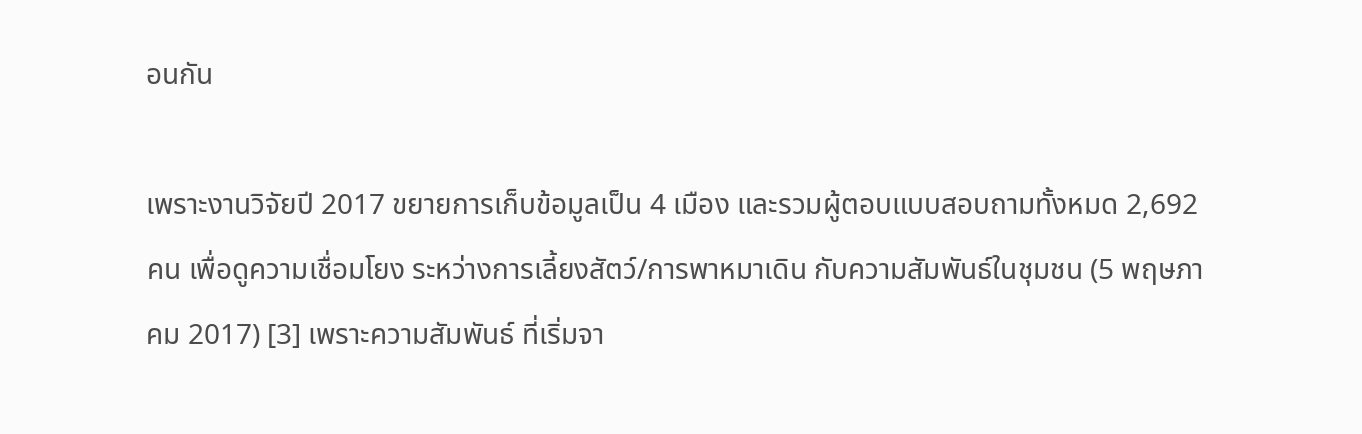อนกัน

เพราะงานวิจัยปี 2017 ขยายการเก็บข้อมูลเป็น 4 เมือง และรวมผู้ตอบแบบสอบถามทั้งหมด 2,692 คน เพื่อดูความเชื่อมโยง ระหว่างการเลี้ยงสัตว์/การพาหมาเดิน กับความสัมพันธ์ในชุมชน (5 พฤษภาคม 2017) [3] เพราะความสัมพันธ์ ที่เริ่มจา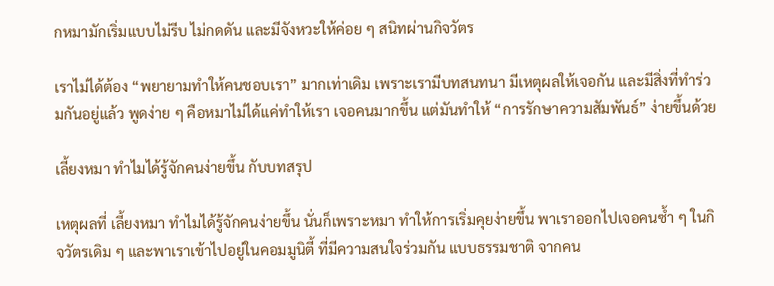กหมามักเริ่มแบบไม่รีบ ไม่กดดัน และมีจังหวะให้ค่อย ๆ สนิทผ่านกิจวัตร

เราไม่ได้ต้อง “พยายามทำให้คนชอบเรา” มากเท่าเดิม เพราะเรามีบทสนทนา มีเหตุผลให้เจอกัน และมีสิ่งที่ทำร่วมกันอยู่แล้ว พูดง่าย ๆ คือหมาไม่ได้แค่ทำให้เรา เจอคนมากขึ้น แต่มันทำให้ “การรักษาความสัมพันธ์” ง่ายขึ้นด้วย

เลี้ยงหมา ทำไมได้รู้จักคนง่ายขึ้น กับบทสรุป

เหตุผลที่ เลี้ยงหมา ทำไมได้รู้จักคนง่ายขึ้น นั่นก็เพราะหมา ทำให้การเริ่มคุยง่ายขึ้น พาเราออกไปเจอคนซ้ำ ๆ ในกิจวัตรเดิม ๆ และพาเราเข้าไปอยู่ในคอมมูนิตี้ ที่มีความสนใจร่วมกัน แบบธรรมชาติ จากคน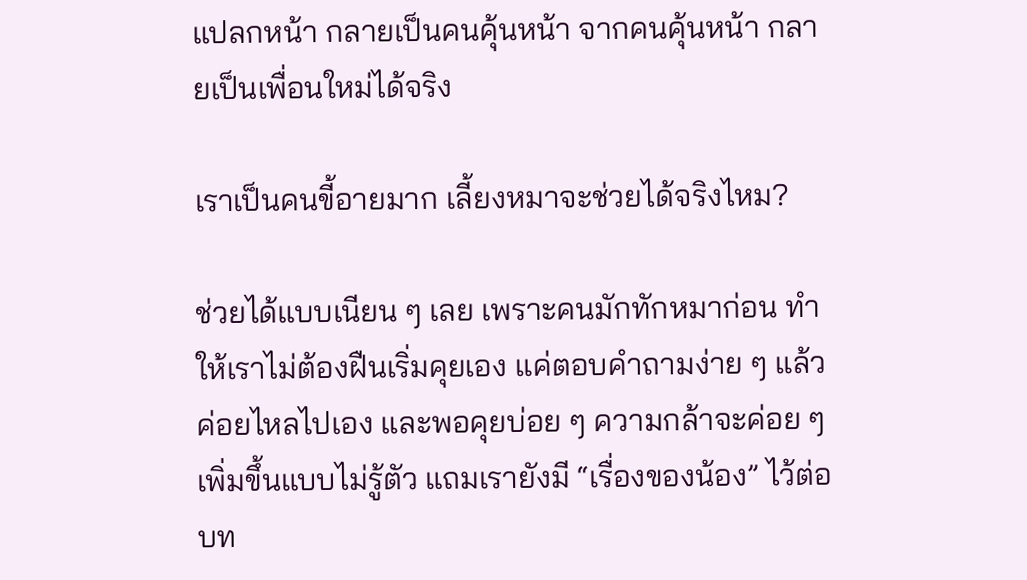แปลกหน้า กลายเป็นคนคุ้นหน้า จากคนคุ้นหน้า กลายเป็นเพื่อนใหม่ได้จริง

เราเป็นคนขี้อายมาก เลี้ยงหมาจะช่วยได้จริงไหม?

ช่วยได้แบบเนียน ๆ เลย เพราะคนมักทักหมาก่อน ทำให้เราไม่ต้องฝืนเริ่มคุยเอง แค่ตอบคำถามง่าย ๆ แล้วค่อยไหลไปเอง และพอคุยบ่อย ๆ ความกล้าจะค่อย ๆ เพิ่มขึ้นแบบไม่รู้ตัว แถมเรายังมี “เรื่องของน้อง” ไว้ต่อบท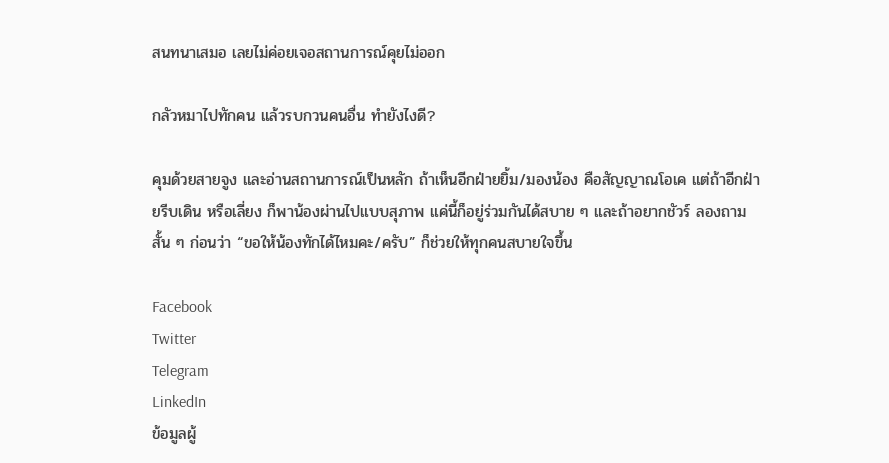สนทนาเสมอ เลยไม่ค่อยเจอสถานการณ์คุยไม่ออก

กลัวหมาไปทักคน แล้วรบกวนคนอื่น ทำยังไงดี?

คุมด้วยสายจูง และอ่านสถานการณ์เป็นหลัก ถ้าเห็นอีกฝ่ายยิ้ม/มองน้อง คือสัญญาณโอเค แต่ถ้าอีกฝ่ายรีบเดิน หรือเลี่ยง ก็พาน้องผ่านไปแบบสุภาพ แค่นี้ก็อยู่ร่วมกันได้สบาย ๆ และถ้าอยากชัวร์ ลองถามสั้น ๆ ก่อนว่า “ขอให้น้องทักได้ไหมคะ/ครับ” ก็ช่วยให้ทุกคนสบายใจขึ้น

Facebook
Twitter
Telegram
LinkedIn
ข้อมูลผู้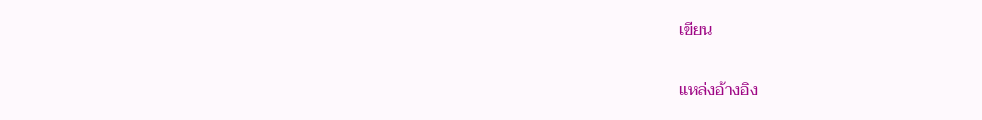เขียน

แหล่งอ้างอิง